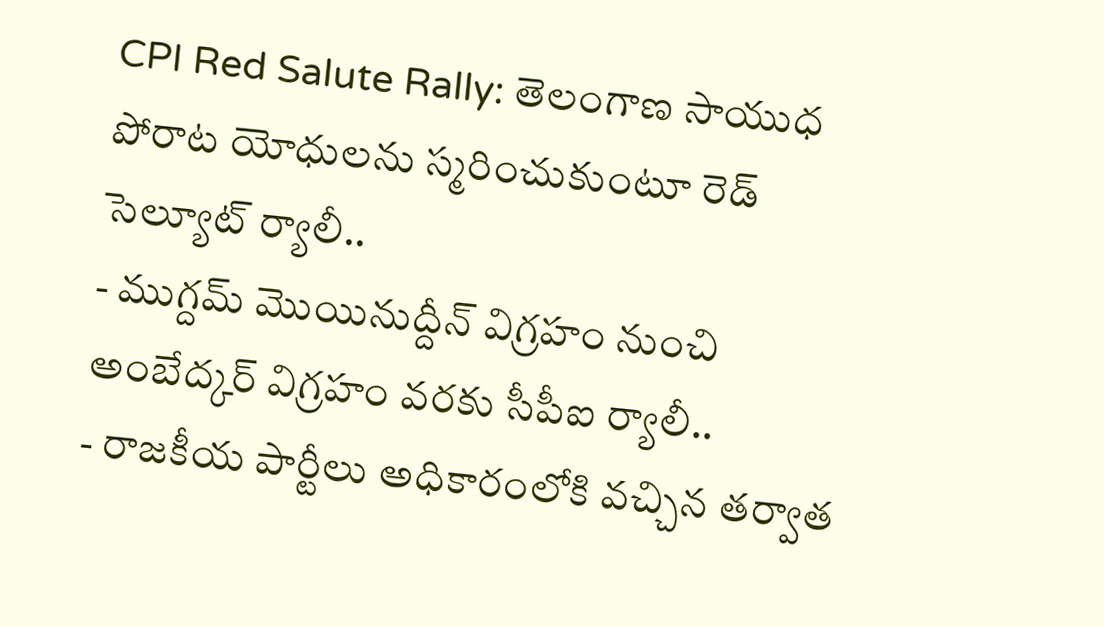CPI Red Salute Rally: తెలంగాణ సాయుధ పోరాట యోధులను స్మరించుకుంటూ రెడ్ సెల్యూట్ ర్యాలీ..
- ముగ్దమ్ మొయినుద్దీన్ విగ్రహం నుంచి అంబేద్కర్ విగ్రహం వరకు సీపీఐ ర్యాలీ..
- రాజకీయ పార్టీలు అధికారంలోకి వచ్చిన తర్వాత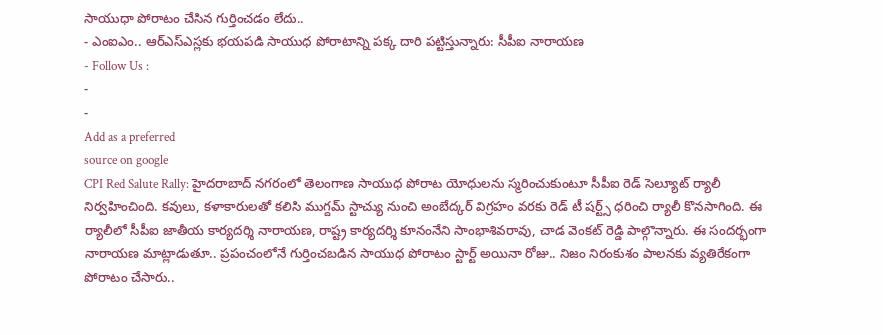సాయుధా పోరాటం చేసిన గుర్తించడం లేదు..
- ఎంఐఎం.. ఆర్ఎస్ఎస్లకు భయపడి సాయుధ పోరాటాన్ని పక్క దారి పట్టిస్తున్నారు: సీపీఐ నారాయణ
- Follow Us :
-
-
Add as a preferred
source on google
CPI Red Salute Rally: హైదరాబాద్ నగరంలో తెలంగాణ సాయుధ పోరాట యోధులను స్మరించుకుంటూ సీపీఐ రెడ్ సెల్యూట్ ర్యాలీ నిర్వహించింది. కవులు, కళాకారులతో కలిసి ముగ్దమ్ స్టాచ్యు నుంచి అంబేద్కర్ విగ్రహం వరకు రెడ్ టీ షర్ట్స్ ధరించి ర్యాలీ కొనసాగింది. ఈ ర్యాలీలో సీపీఐ జాతీయ కార్యదర్శి నారాయణ, రాష్ట్ర కార్యదర్శి కూనంనేని సాంభాశివరావు, చాడ వెంకట్ రెడ్డి పాల్గొన్నారు. ఈ సందర్భంగా నారాయణ మాట్లాడుతూ.. ప్రపంచంలోనే గుర్తించబడిన సాయుధ పోరాటం స్టార్ట్ అయినా రోజు.. నిజం నిరంకుశం పాలనకు వ్యతిరేకంగా పోరాటం చేసారు..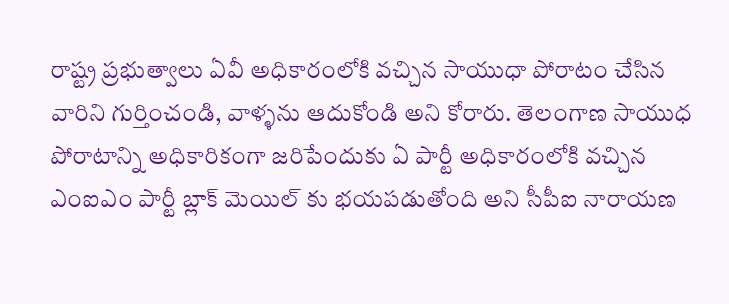రాష్ట్ర ప్రభుత్వాలు ఏవీ అధికారంలోకి వచ్చిన సాయుధా పోరాటం చేసిన వారిని గుర్తించండి, వాళ్ళను ఆదుకోండి అని కోరారు. తెలంగాణ సాయుధ పోరాటాన్ని అధికారికంగా జరిపేందుకు ఏ పార్టీ అధికారంలోకి వచ్చిన ఎంఐఎం పార్టీ బ్లాక్ మెయిల్ కు భయపడుతోంది అని సీపీఐ నారాయణ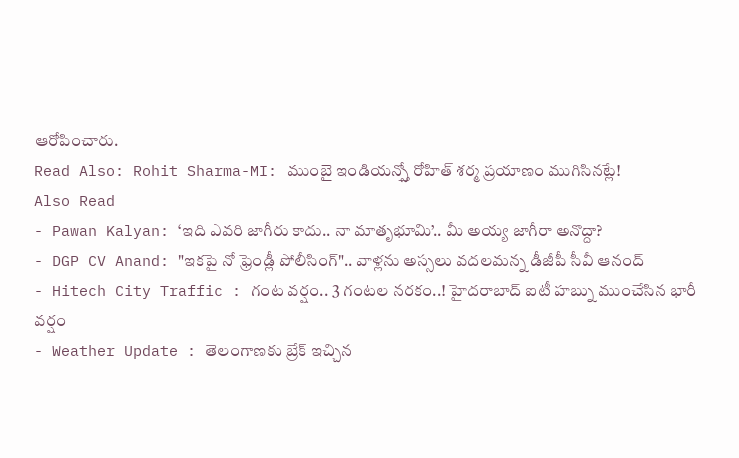ఆరోపించారు.
Read Also: Rohit Sharma-MI: ముంబై ఇండియన్స్తో రోహిత్ శర్మ ప్రయాణం ముగిసినట్లే!
Also Read
- Pawan Kalyan: ‘ఇది ఎవరి జాగీరు కాదు.. నా మాతృభూమి’.. మీ అయ్య జాగీరా అనొద్దా?
- DGP CV Anand: "ఇకపై నో ఫ్రెండ్లీ పోలీసింగ్".. వాళ్లను అస్సలు వదలమన్న డీజీపీ సీవీ ఆనంద్
- Hitech City Traffic : గంట వర్షం.. 3 గంటల నరకం..! హైదరాబాద్ ఐటీ హబ్ను ముంచేసిన భారీ వర్షం
- Weather Update : తెలంగాణకు బ్రేక్ ఇచ్చిన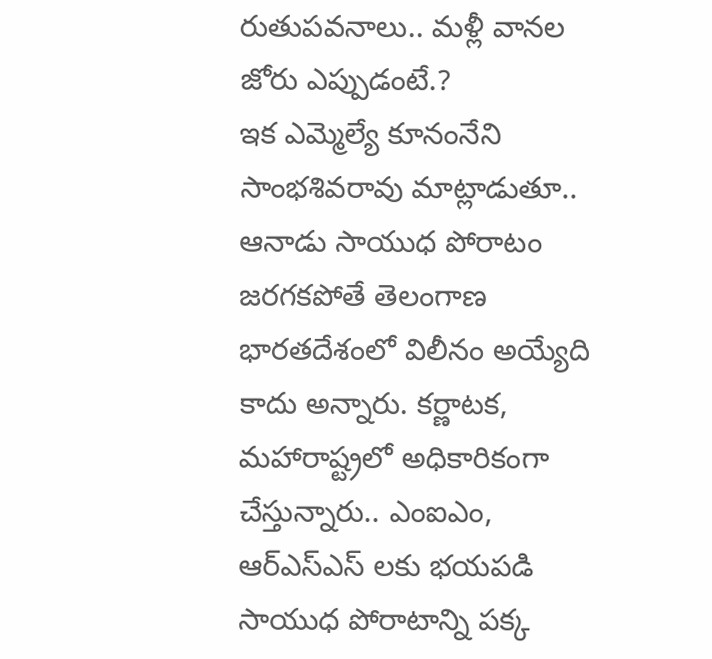రుతుపవనాలు.. మళ్లీ వానల జోరు ఎప్పుడంటే.?
ఇక ఎమ్మెల్యే కూనంనేని సాంభశివరావు మాట్లాడుతూ.. ఆనాడు సాయుధ పోరాటం జరగకపోతే తెలంగాణ భారతదేశంలో విలీనం అయ్యేది కాదు అన్నారు. కర్ణాటక, మహారాష్ట్రలో అధికారికంగా చేస్తున్నారు.. ఎంఐఎం, ఆర్ఎస్ఎస్ లకు భయపడి సాయుధ పోరాటాన్ని పక్క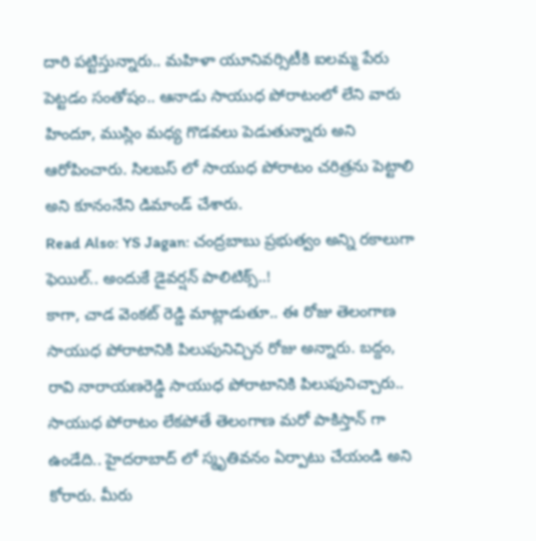దారి పట్టిస్తున్నారు.. మహిళా యూనివర్సిటీకి ఐలమ్మ పేరు పెట్టడం సంతోషం.. ఆనాడు సాయుధ పోరాటంలో లేని వారు హిందూ, ముస్లిం మధ్య గొడవలు పెడుతున్నారు అని ఆరోపించారు. సిలబస్ లో సాయుధ పోరాటం చరిత్రను పెట్టాలి అని కూనంనేని డిమాండ్ చేశారు.
Read Also: YS Jagan: చంద్రబాబు ప్రభుత్వం అన్ని రకాలుగా ఫెయిల్.. అందుకే డైవర్షన్ పాలిటిక్స్..!
కాగా, చాడ వెంకట్ రెడ్డి మాట్లాడుతూ.. ఈ రోజు తెలంగాణ సాయుధ పోరాటానికి పిలుపునిచ్చిన రోజు అన్నారు. బద్దం, రావి నారాయణరెడ్డి సాయుధ పోరాటానికి పిలుపునిచ్చారు.. సాయుధ పోరాటం లేకపోతే తెలంగాణ మరో పాకిస్తాన్ గా ఉండేది.. హైదరాబాద్ లో స్మృతివనం ఏర్పాటు చేయండి అని కోరారు. మీరు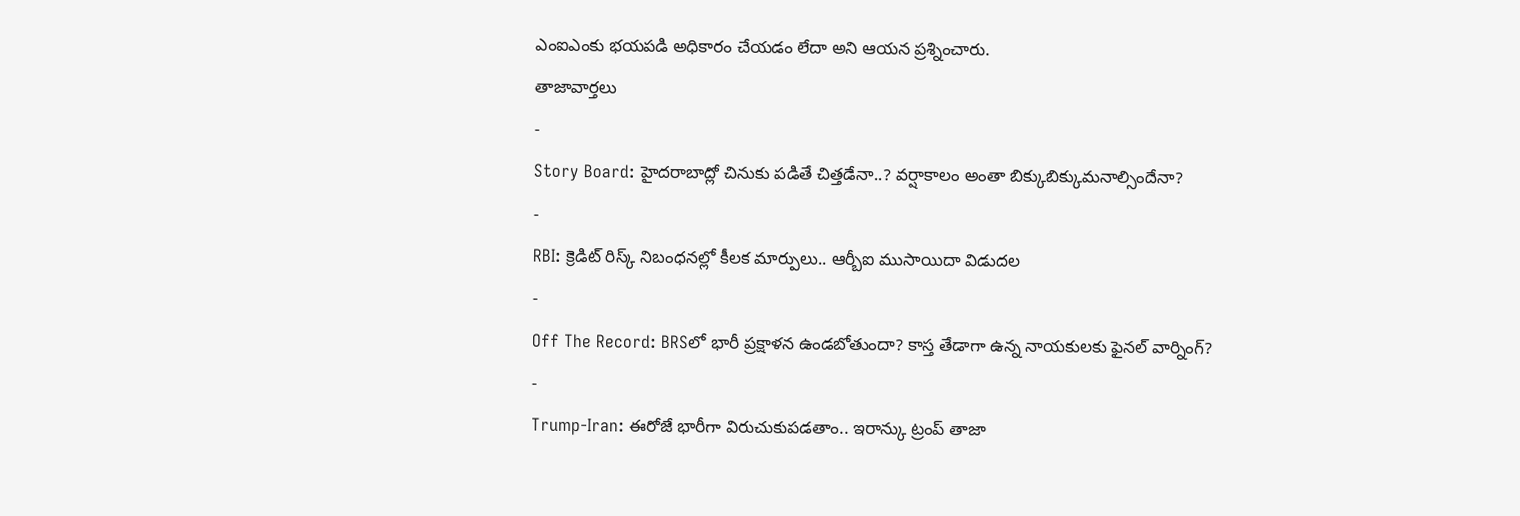ఎంఐఎంకు భయపడి అధికారం చేయడం లేదా అని ఆయన ప్రశ్నించారు.
తాజావార్తలు
-
Story Board: హైదరాబాద్లో చినుకు పడితే చిత్తడేనా..? వర్షాకాలం అంతా బిక్కుబిక్కుమనాల్సిందేనా?
-
RBI: క్రెడిట్ రిస్క్ నిబంధనల్లో కీలక మార్పులు.. ఆర్బీఐ ముసాయిదా విడుదల
-
Off The Record: BRSలో భారీ ప్రక్షాళన ఉండబోతుందా? కాస్త తేడాగా ఉన్న నాయకులకు ఫైనల్ వార్నింగ్?
-
Trump-Iran: ఈరోజే భారీగా విరుచుకుపడతాం.. ఇరాన్కు ట్రంప్ తాజా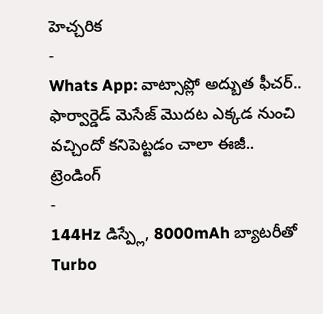హెచ్చరిక
-
Whats App: వాట్సాప్లో అద్బుత ఫీచర్.. ఫార్వార్డెడ్ మెసేజ్ మొదట ఎక్కడ నుంచి వచ్చిందో కనిపెట్టడం చాలా ఈజీ..
ట్రెండింగ్
-
144Hz డిస్ప్లే, 8000mAh బ్యాటరీతో Turbo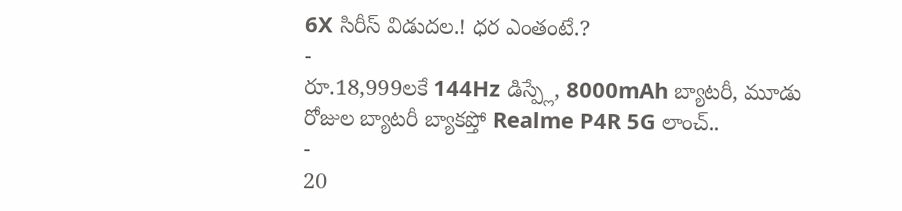6X సిరీస్ విడుదల.! ధర ఎంతంటే.?
-
రూ.18,999లకే 144Hz డిస్ప్లే, 8000mAh బ్యాటరీ, మూడు రోజుల బ్యాటరీ బ్యాకప్తో Realme P4R 5G లాంచ్..
-
20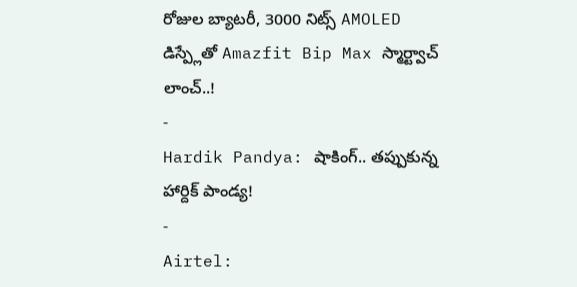రోజుల బ్యాటరీ, 3000 నిట్స్ AMOLED డిస్ప్లేతో Amazfit Bip Max స్మార్ట్వాచ్ లాంచ్..!
-
Hardik Pandya: షాకింగ్.. తప్పుకున్న హార్దిక్ పాండ్య!
-
Airtel: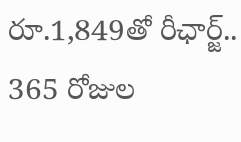రూ.1,849తో రీఛార్జ్.. 365 రోజుల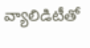వ్యాలిడిటీతో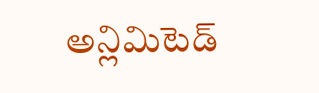అన్లిమిటెడ్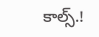కాల్స్.!